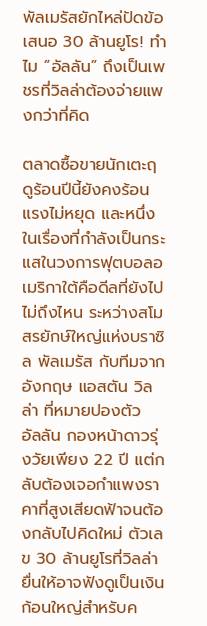พัลเมรัสยักไหล่ปัดข้อเสนอ 30 ล้านยูโร! ทำไม “อัลลัน” ถึงเป็นเพชรที่วิลล่าต้องจ่ายแพงกว่าที่คิด

ตลาดซื้อขายนักเตะฤดูร้อนปีนี้ยังคงร้อนแรงไม่หยุด และหนึ่งในเรื่องที่กำลังเป็นกระแสในวงการฟุตบอลอเมริกาใต้คือดีลที่ยังไปไม่ถึงไหน ระหว่างสโมสรยักษ์ใหญ่แห่งบราซิล พัลเมรัส กับทีมจากอังกฤษ แอสตัน วิลล่า ที่หมายปองตัว อัลลัน กองหน้าดาวรุ่งวัยเพียง 22 ปี แต่กลับต้องเจอกำแพงราคาที่สูงเสียดฟ้าจนต้องกลับไปคิดใหม่ ตัวเลข 30 ล้านยูโรที่วิลล่ายื่นให้อาจฟังดูเป็นเงินก้อนใหญ่สำหรับค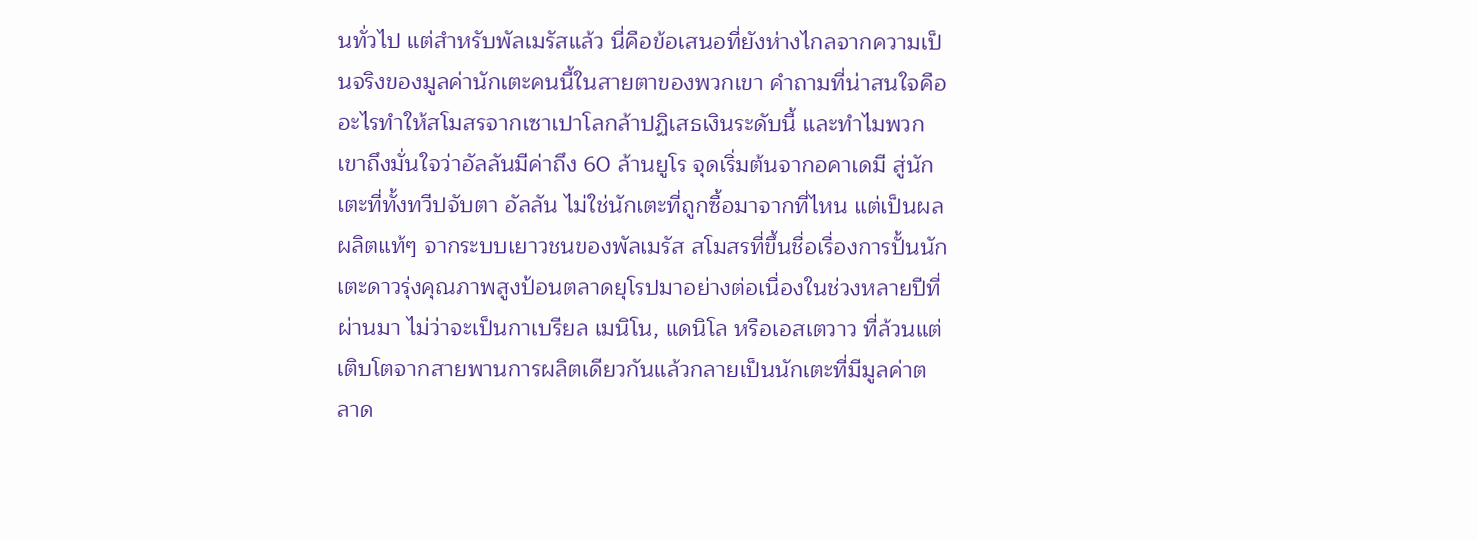นทั่วไป แต่สำหรับพัลเมรัสแล้ว นี่คือข้อเสนอที่ยังห่างไกลจากความเป็นจริงของมูลค่านักเตะคนนี้ในสายตาของพวกเขา คำถามที่น่าสนใจคือ อะไรทำให้สโมสรจากเซาเปาโลกล้าปฏิเสธเงินระดับนี้ และทำไมพวกเขาถึงมั่นใจว่าอัลลันมีค่าถึง 60 ล้านยูโร จุดเริ่มต้นจากอคาเดมี สู่นักเตะที่ทั้งทวีปจับตา อัลลัน ไม่ใช่นักเตะที่ถูกซื้อมาจากที่ไหน แต่เป็นผลผลิตแท้ๆ จากระบบเยาวชนของพัลเมรัส สโมสรที่ขึ้นชื่อเรื่องการปั้นนักเตะดาวรุ่งคุณภาพสูงป้อนตลาดยุโรปมาอย่างต่อเนื่องในช่วงหลายปีที่ผ่านมา ไม่ว่าจะเป็นกาเบรียล เมนิโน, แดนิโล หรือเอสเตวาว ที่ล้วนแต่เติบโตจากสายพานการผลิตเดียวกันแล้วกลายเป็นนักเตะที่มีมูลค่าตลาด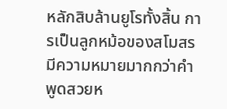หลักสิบล้านยูโรทั้งสิ้น การเป็นลูกหม้อของสโมสรมีความหมายมากกว่าคำพูดสวยห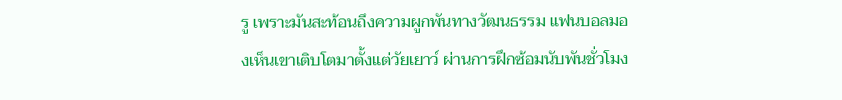รู เพราะมันสะท้อนถึงความผูกพันทางวัฒนธรรม แฟนบอลมองเห็นเขาเติบโตมาตั้งแต่วัยเยาว์ ผ่านการฝึกซ้อมนับพันชั่วโมง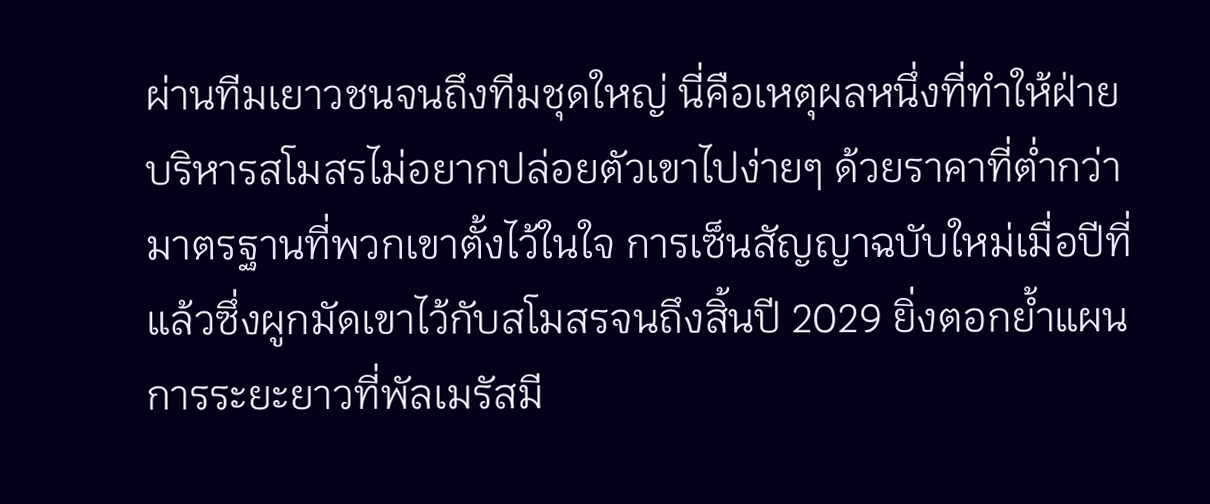ผ่านทีมเยาวชนจนถึงทีมชุดใหญ่ นี่คือเหตุผลหนึ่งที่ทำให้ฝ่ายบริหารสโมสรไม่อยากปล่อยตัวเขาไปง่ายๆ ด้วยราคาที่ต่ำกว่ามาตรฐานที่พวกเขาตั้งไว้ในใจ การเซ็นสัญญาฉบับใหม่เมื่อปีที่แล้วซึ่งผูกมัดเขาไว้กับสโมสรจนถึงสิ้นปี 2029 ยิ่งตอกย้ำแผนการระยะยาวที่พัลเมรัสมี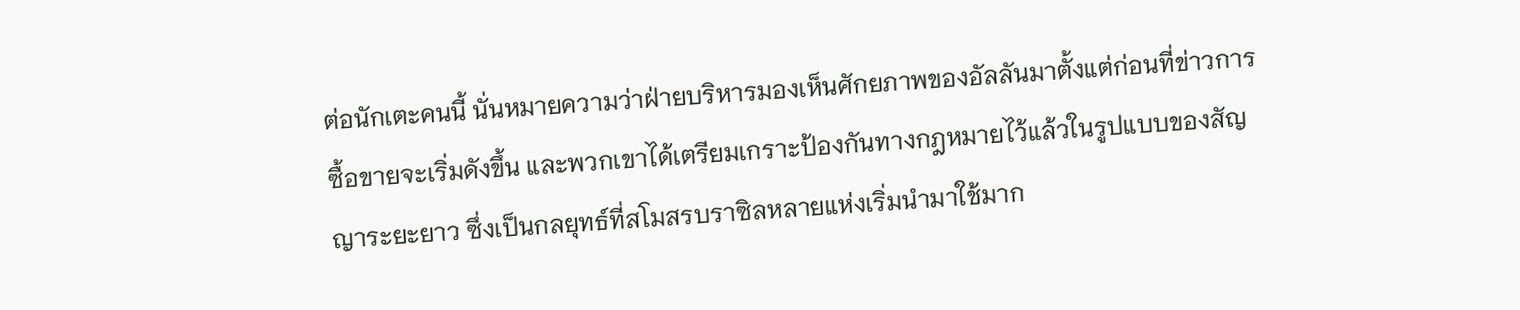ต่อนักเตะคนนี้ นั่นหมายความว่าฝ่ายบริหารมองเห็นศักยภาพของอัลลันมาตั้งแต่ก่อนที่ข่าวการซื้อขายจะเริ่มดังขึ้น และพวกเขาได้เตรียมเกราะป้องกันทางกฎหมายไว้แล้วในรูปแบบของสัญญาระยะยาว ซึ่งเป็นกลยุทธ์ที่สโมสรบราซิลหลายแห่งเริ่มนำมาใช้มาก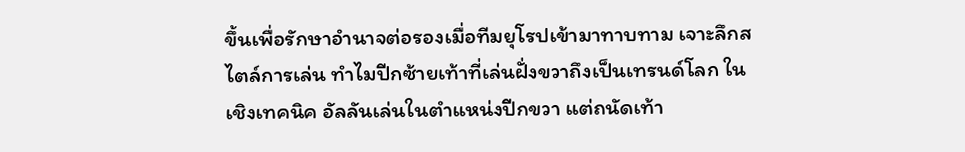ขึ้นเพื่อรักษาอำนาจต่อรองเมื่อทีมยุโรปเข้ามาทาบทาม เจาะลึกสไตล์การเล่น ทำไมปีกซ้ายเท้าที่เล่นฝั่งขวาถึงเป็นเทรนด์โลก ในเชิงเทคนิค อัลลันเล่นในตำแหน่งปีกขวา แต่ถนัดเท้า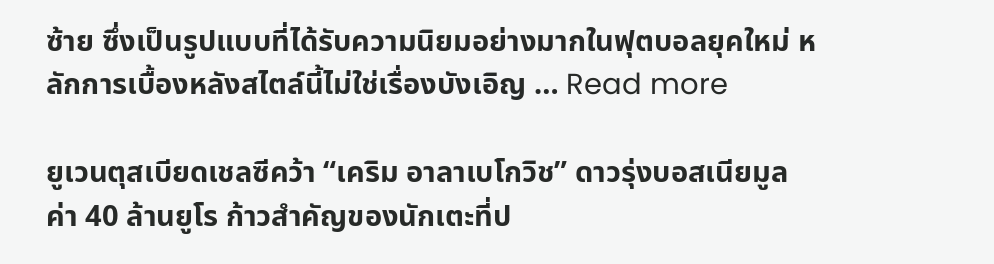ซ้าย ซึ่งเป็นรูปแบบที่ได้รับความนิยมอย่างมากในฟุตบอลยุคใหม่ หลักการเบื้องหลังสไตล์นี้ไม่ใช่เรื่องบังเอิญ … Read more

ยูเวนตุสเบียดเชลซีคว้า “เคริม อาลาเบโกวิช” ดาวรุ่งบอสเนียมูลค่า 40 ล้านยูโร ก้าวสำคัญของนักเตะที่ป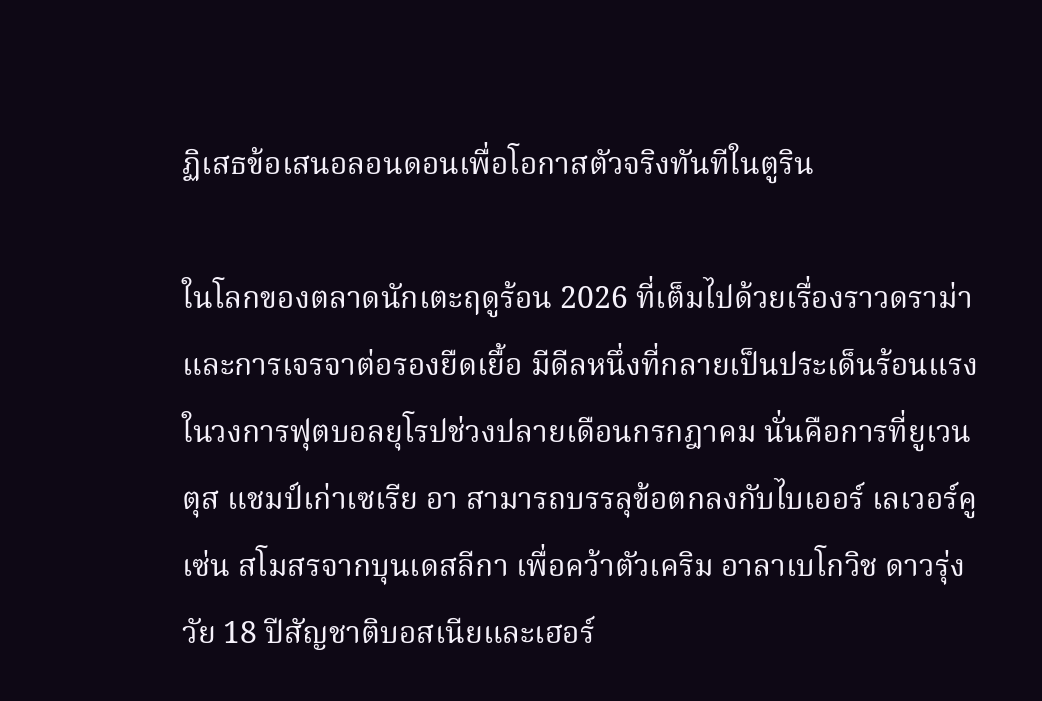ฏิเสธข้อเสนอลอนดอนเพื่อโอกาสตัวจริงทันทีในตูริน

ในโลกของตลาดนักเตะฤดูร้อน 2026 ที่เต็มไปด้วยเรื่องราวดราม่าและการเจรจาต่อรองยืดเยื้อ มีดีลหนึ่งที่กลายเป็นประเด็นร้อนแรงในวงการฟุตบอลยุโรปช่วงปลายเดือนกรกฎาคม นั่นคือการที่ยูเวนตุส แชมป์เก่าเซเรีย อา สามารถบรรลุข้อตกลงกับไบเออร์ เลเวอร์คูเซ่น สโมสรจากบุนเดสลีกา เพื่อคว้าตัวเคริม อาลาเบโกวิช ดาวรุ่งวัย 18 ปีสัญชาติบอสเนียและเฮอร์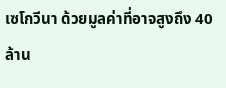เซโกวีนา ด้วยมูลค่าที่อาจสูงถึง 40 ล้าน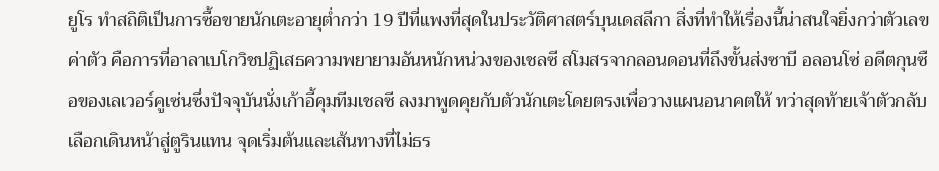ยูโร ทำสถิติเป็นการซื้อขายนักเตะอายุต่ำกว่า 19 ปีที่แพงที่สุดในประวัติศาสตร์บุนเดสลีกา สิ่งที่ทำให้เรื่องนี้น่าสนใจยิ่งกว่าตัวเลขค่าตัว คือการที่อาลาเบโกวิชปฏิเสธความพยายามอันหนักหน่วงของเชลซี สโมสรจากลอนดอนที่ถึงขั้นส่งซาบี อลอนโซ่ อดีตกุนซือของเลเวอร์คูเซ่นซึ่งปัจจุบันนั่งเก้าอี้คุมทีมเชลซี ลงมาพูดคุยกับตัวนักเตะโดยตรงเพื่อวางแผนอนาคตให้ ทว่าสุดท้ายเจ้าตัวกลับเลือกเดินหน้าสู่ตูรินแทน จุดเริ่มต้นและเส้นทางที่ไม่ธร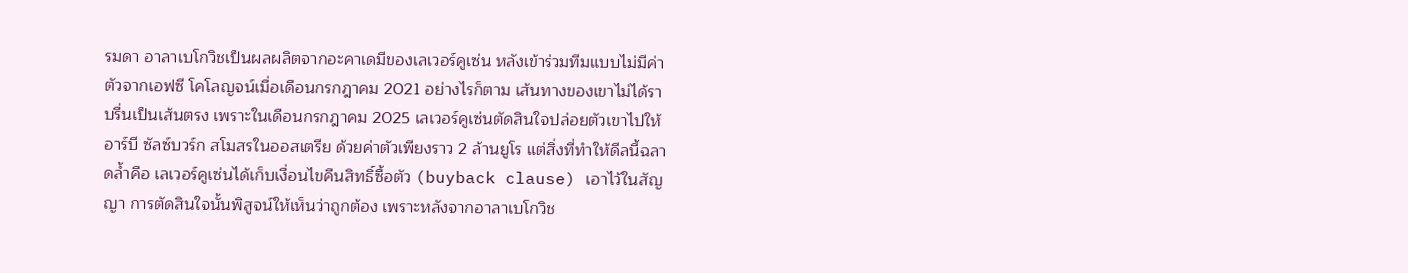รมดา อาลาเบโกวิชเป็นผลผลิตจากอะคาเดมีของเลเวอร์คูเซ่น หลังเข้าร่วมทีมแบบไม่มีค่าตัวจากเอฟซี โคโลญจน์เมื่อเดือนกรกฎาคม 2021 อย่างไรก็ตาม เส้นทางของเขาไม่ได้ราบรื่นเป็นเส้นตรง เพราะในเดือนกรกฎาคม 2025 เลเวอร์คูเซ่นตัดสินใจปล่อยตัวเขาไปให้อาร์บี ซัลซ์บวร์ก สโมสรในออสเตรีย ด้วยค่าตัวเพียงราว 2 ล้านยูโร แต่สิ่งที่ทำให้ดีลนี้ฉลาดล้ำคือ เลเวอร์คูเซ่นได้เก็บเงื่อนไขคืนสิทธิ์ซื้อตัว (buyback clause) เอาไว้ในสัญญา การตัดสินใจนั้นพิสูจน์ให้เห็นว่าถูกต้อง เพราะหลังจากอาลาเบโกวิช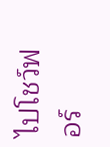ไปโชว์ฟอร์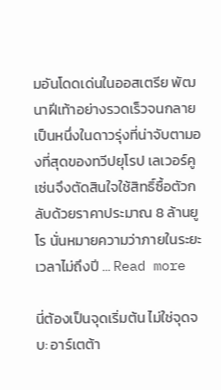มอันโดดเด่นในออสเตรีย พัฒนาฝีเท้าอย่างรวดเร็วจนกลายเป็นหนึ่งในดาวรุ่งที่น่าจับตามองที่สุดของทวีปยุโรป เลเวอร์คูเซ่นจึงตัดสินใจใช้สิทธิ์ซื้อตัวกลับด้วยราคาประมาณ 8 ล้านยูโร นั่นหมายความว่าภายในระยะเวลาไม่ถึงปี … Read more

นี่ต้องเป็นจุดเริ่มต้น ไม่ใช่จุดจบ: อาร์เตต้า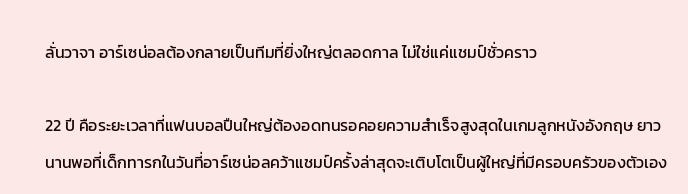ลั่นวาจา อาร์เซน่อลต้องกลายเป็นทีมที่ยิ่งใหญ่ตลอดกาล ไม่ใช่แค่แชมป์ชั่วคราว

22 ปี คือระยะเวลาที่แฟนบอลปืนใหญ่ต้องอดทนรอคอยความสำเร็จสูงสุดในเกมลูกหนังอังกฤษ ยาวนานพอที่เด็กทารกในวันที่อาร์เซน่อลคว้าแชมป์ครั้งล่าสุดจะเติบโตเป็นผู้ใหญ่ที่มีครอบครัวของตัวเอง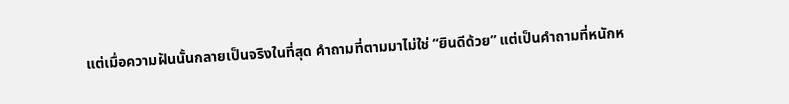แต่เมื่อความฝันนั้นกลายเป็นจริงในที่สุด คำถามที่ตามมาไม่ใช่ “ยินดีด้วย” แต่เป็นคำถามที่หนักห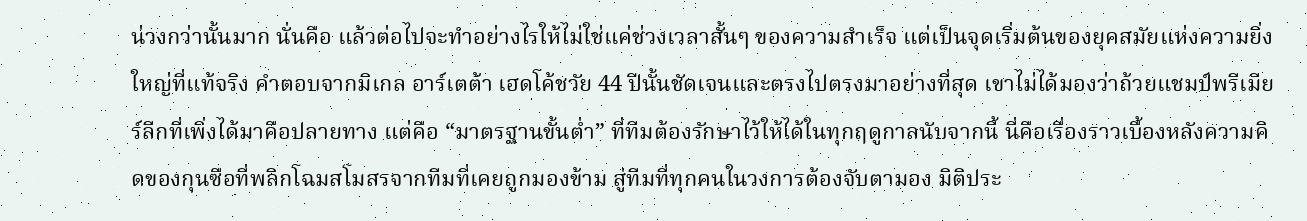น่วงกว่านั้นมาก นั่นคือ แล้วต่อไปจะทำอย่างไรให้ไม่ใช่แค่ช่วงเวลาสั้นๆ ของความสำเร็จ แต่เป็นจุดเริ่มต้นของยุคสมัยแห่งความยิ่งใหญ่ที่แท้จริง คำตอบจากมิเกล อาร์เตต้า เฮดโค้ชวัย 44 ปีนั้นชัดเจนและตรงไปตรงมาอย่างที่สุด เขาไม่ได้มองว่าถ้วยแชมป์พรีเมียร์ลีกที่เพิ่งได้มาคือปลายทาง แต่คือ “มาตรฐานขั้นต่ำ” ที่ทีมต้องรักษาไว้ให้ได้ในทุกฤดูกาลนับจากนี้ นี่คือเรื่องราวเบื้องหลังความคิดของกุนซือที่พลิกโฉมสโมสรจากทีมที่เคยถูกมองข้าม สู่ทีมที่ทุกคนในวงการต้องจับตามอง มิติประ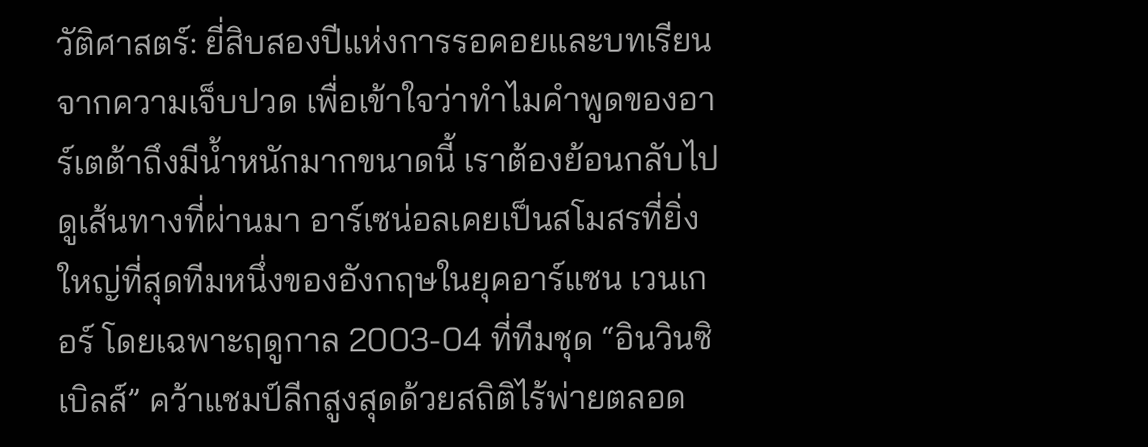วัติศาสตร์: ยี่สิบสองปีแห่งการรอคอยและบทเรียนจากความเจ็บปวด เพื่อเข้าใจว่าทำไมคำพูดของอาร์เตต้าถึงมีน้ำหนักมากขนาดนี้ เราต้องย้อนกลับไปดูเส้นทางที่ผ่านมา อาร์เซน่อลเคยเป็นสโมสรที่ยิ่งใหญ่ที่สุดทีมหนึ่งของอังกฤษในยุคอาร์แซน เวนเกอร์ โดยเฉพาะฤดูกาล 2003-04 ที่ทีมชุด “อินวินซิเบิลส์” คว้าแชมป์ลีกสูงสุดด้วยสถิติไร้พ่ายตลอด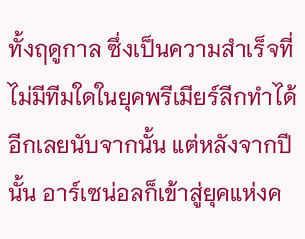ทั้งฤดูกาล ซึ่งเป็นความสำเร็จที่ไม่มีทีมใดในยุคพรีเมียร์ลีกทำได้อีกเลยนับจากนั้น แต่หลังจากปีนั้น อาร์เซน่อลก็เข้าสู่ยุคแห่งค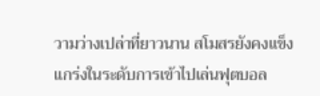วามว่างเปล่าที่ยาวนาน สโมสรยังคงแข็งแกร่งในระดับการเข้าไปเล่นฟุตบอล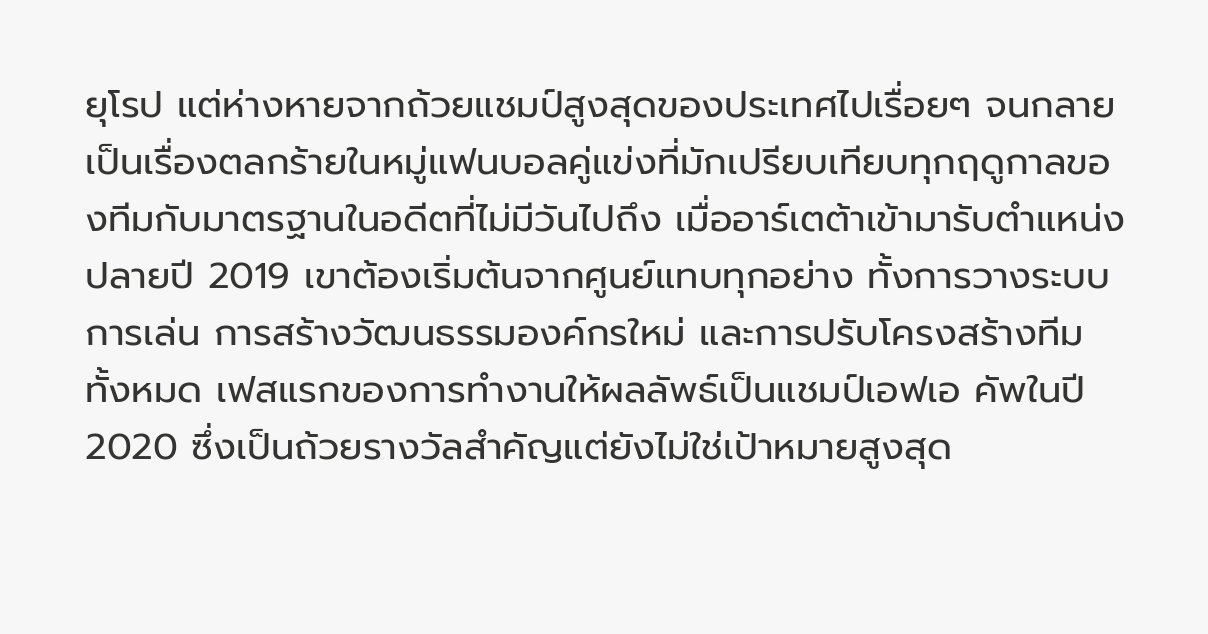ยุโรป แต่ห่างหายจากถ้วยแชมป์สูงสุดของประเทศไปเรื่อยๆ จนกลายเป็นเรื่องตลกร้ายในหมู่แฟนบอลคู่แข่งที่มักเปรียบเทียบทุกฤดูกาลของทีมกับมาตรฐานในอดีตที่ไม่มีวันไปถึง เมื่ออาร์เตต้าเข้ามารับตำแหน่งปลายปี 2019 เขาต้องเริ่มต้นจากศูนย์แทบทุกอย่าง ทั้งการวางระบบการเล่น การสร้างวัฒนธรรมองค์กรใหม่ และการปรับโครงสร้างทีมทั้งหมด เฟสแรกของการทำงานให้ผลลัพธ์เป็นแชมป์เอฟเอ คัพในปี 2020 ซึ่งเป็นถ้วยรางวัลสำคัญแต่ยังไม่ใช่เป้าหมายสูงสุด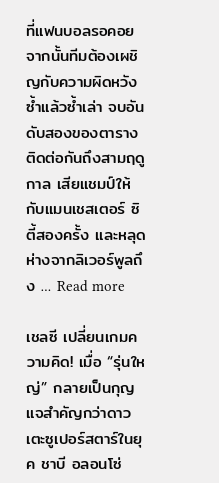ที่แฟนบอลรอคอย จากนั้นทีมต้องเผชิญกับความผิดหวังซ้ำแล้วซ้ำเล่า จบอันดับสองของตารางติดต่อกันถึงสามฤดูกาล เสียแชมป์ให้กับแมนเชสเตอร์ ซิตี้สองครั้ง และหลุดห่างจากลิเวอร์พูลถึง … Read more

เชลซี เปลี่ยนเกมความคิด! เมื่อ “รุ่นใหญ่” กลายเป็นกุญแจสำคัญกว่าดาวเตะซูเปอร์สตาร์ในยุค ชาบี อลอนโซ่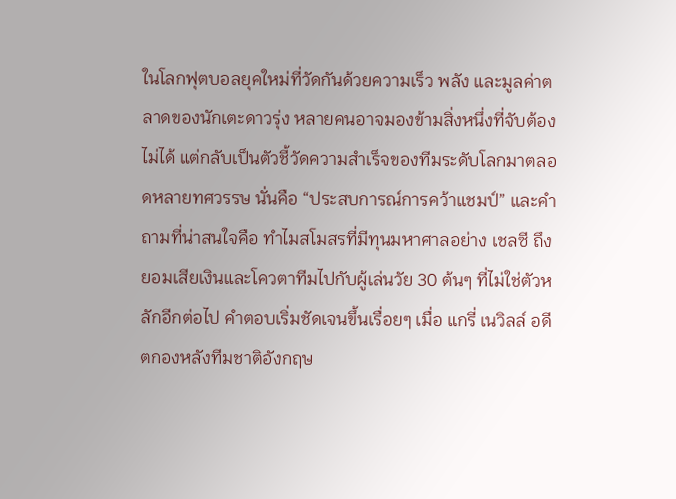ในโลกฟุตบอลยุคใหม่ที่วัดกันด้วยความเร็ว พลัง และมูลค่าตลาดของนักเตะดาวรุ่ง หลายคนอาจมองข้ามสิ่งหนึ่งที่จับต้องไม่ได้ แต่กลับเป็นตัวชี้วัดความสำเร็จของทีมระดับโลกมาตลอดหลายทศวรรษ นั่นคือ “ประสบการณ์การคว้าแชมป์” และคำถามที่น่าสนใจคือ ทำไมสโมสรที่มีทุนมหาศาลอย่าง เชลซี ถึงยอมเสียเงินและโควตาทีมไปกับผู้เล่นวัย 30 ต้นๆ ที่ไม่ใช่ตัวหลักอีกต่อไป คำตอบเริ่มชัดเจนขึ้นเรื่อยๆ เมื่อ แกรี่ เนวิลล์ อดีตกองหลังทีมชาติอังกฤษ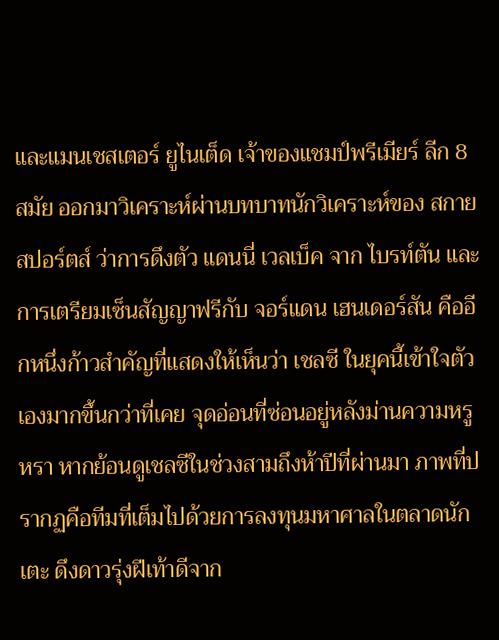และแมนเชสเตอร์ ยูไนเต็ด เจ้าของแชมป์พรีเมียร์ ลีก 8 สมัย ออกมาวิเคราะห์ผ่านบทบาทนักวิเคราะห์ของ สกาย สปอร์ตส์ ว่าการดึงตัว แดนนี่ เวลเบ็ค จาก ไบรท์ตัน และการเตรียมเซ็นสัญญาฟรีกับ จอร์แดน เฮนเดอร์สัน คืออีกหนึ่งก้าวสำคัญที่แสดงให้เห็นว่า เชลซี ในยุคนี้เข้าใจตัวเองมากขึ้นกว่าที่เคย จุดอ่อนที่ซ่อนอยู่หลังม่านความหรูหรา หากย้อนดูเชลซีในช่วงสามถึงห้าปีที่ผ่านมา ภาพที่ปรากฏคือทีมที่เต็มไปด้วยการลงทุนมหาศาลในตลาดนักเตะ ดึงดาวรุ่งฝีเท้าดีจาก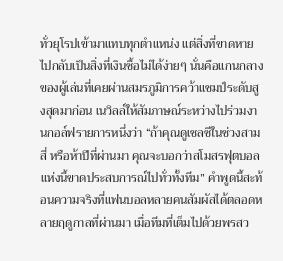ทั่วยุโรปเข้ามาแทบทุกตำแหน่ง แต่สิ่งที่ขาดหายไปกลับเป็นสิ่งที่เงินซื้อไม่ได้ง่ายๆ นั่นคือแกนกลางของผู้เล่นที่เคยผ่านสมรภูมิการคว้าแชมป์ระดับสูงสุดมาก่อน เนวิลล์ให้สัมภาษณ์ระหว่างไปร่วมงานกอล์ฟรายการหนึ่งว่า “ถ้าคุณดูเชลซีในช่วงสาม สี่ หรือห้าปีที่ผ่านมา คุณจะบอกว่าสโมสรฟุตบอลแห่งนี้ขาดประสบการณ์ไปทั่วทั้งทีม” คำพูดนี้สะท้อนความจริงที่แฟนบอลหลายคนสัมผัสได้ตลอดหลายฤดูกาลที่ผ่านมา เมื่อทีมที่เต็มไปด้วยพรสว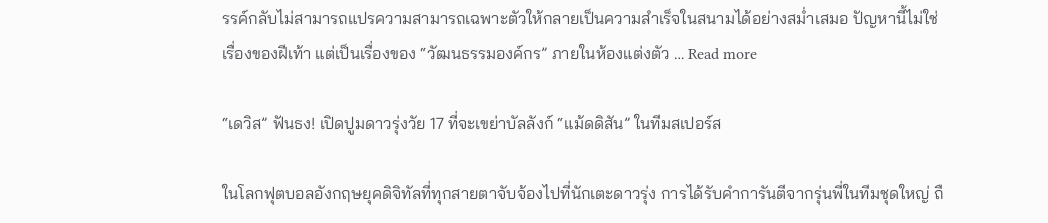รรค์กลับไม่สามารถแปรความสามารถเฉพาะตัวให้กลายเป็นความสำเร็จในสนามได้อย่างสม่ำเสมอ ปัญหานี้ไม่ใช่เรื่องของฝีเท้า แต่เป็นเรื่องของ “วัฒนธรรมองค์กร” ภายในห้องแต่งตัว … Read more

“เดวิส” ฟันธง! เปิดปูมดาวรุ่งวัย 17 ที่จะเขย่าบัลลังก์ “แม้ดดิสัน” ในทีมสเปอร์ส

ในโลกฟุตบอลอังกฤษยุคดิจิทัลที่ทุกสายตาจับจ้องไปที่นักเตะดาวรุ่ง การได้รับคำการันตีจากรุ่นพี่ในทีมชุดใหญ่ ถื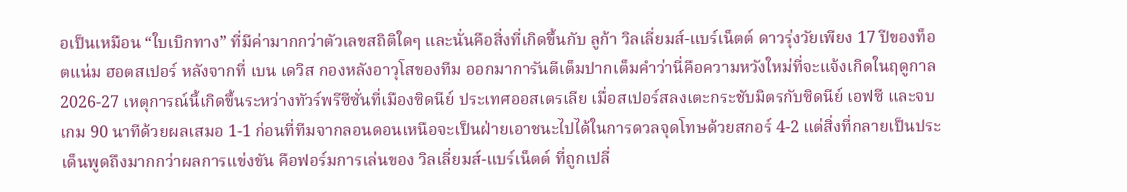อเป็นเหมือน “ใบเบิกทาง” ที่มีค่ามากกว่าตัวเลขสถิติใดๆ และนั่นคือสิ่งที่เกิดขึ้นกับ ลูก้า วิลเลี่ยมส์-แบร์เน็ตต์ ดาวรุ่งวัยเพียง 17 ปีของท็อตแน่ม ฮอตสเปอร์ หลังจากที่ เบน เดวิส กองหลังอาวุโสของทีม ออกมาการันตีเต็มปากเต็มคำว่านี่คือความหวังใหม่ที่จะแจ้งเกิดในฤดูกาล 2026-27 เหตุการณ์นี้เกิดขึ้นระหว่างทัวร์พรีซีซั่นที่เมืองซิดนีย์ ประเทศออสเตรเลีย เมื่อสเปอร์สลงเตะกระชับมิตรกับซิดนีย์ เอฟซี และจบเกม 90 นาทีด้วยผลเสมอ 1-1 ก่อนที่ทีมจากลอนดอนเหนือจะเป็นฝ่ายเอาชนะไปได้ในการดวลจุดโทษด้วยสกอร์ 4-2 แต่สิ่งที่กลายเป็นประเด็นพูดถึงมากกว่าผลการแข่งขัน คือฟอร์มการเล่นของ วิลเลี่ยมส์-แบร์เน็ตต์ ที่ถูกเปลี่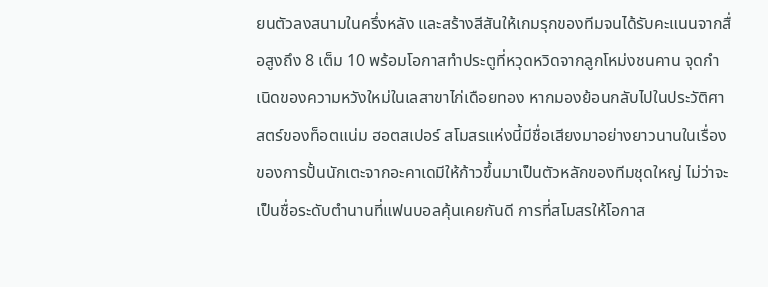ยนตัวลงสนามในครึ่งหลัง และสร้างสีสันให้เกมรุกของทีมจนได้รับคะแนนจากสื่อสูงถึง 8 เต็ม 10 พร้อมโอกาสทำประตูที่หวุดหวิดจากลูกโหม่งชนคาน จุดกำเนิดของความหวังใหม่ในเลสาขาไก่เดือยทอง หากมองย้อนกลับไปในประวัติศาสตร์ของท็อตแน่ม ฮอตสเปอร์ สโมสรแห่งนี้มีชื่อเสียงมาอย่างยาวนานในเรื่องของการปั้นนักเตะจากอะคาเดมีให้ก้าวขึ้นมาเป็นตัวหลักของทีมชุดใหญ่ ไม่ว่าจะเป็นชื่อระดับตำนานที่แฟนบอลคุ้นเคยกันดี การที่สโมสรให้โอกาส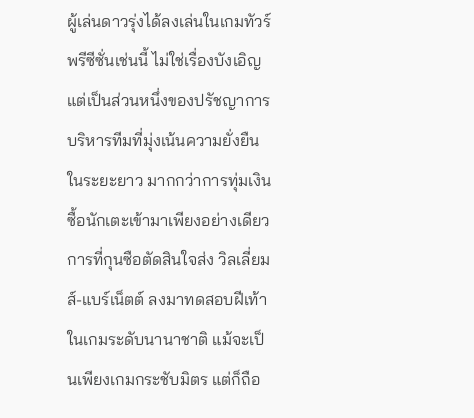ผู้เล่นดาวรุ่งได้ลงเล่นในเกมทัวร์พรีซีซั่นเช่นนี้ ไม่ใช่เรื่องบังเอิญ แต่เป็นส่วนหนึ่งของปรัชญาการบริหารทีมที่มุ่งเน้นความยั่งยืนในระยะยาว มากกว่าการทุ่มเงินซื้อนักเตะเข้ามาเพียงอย่างเดียว การที่กุนซือตัดสินใจส่ง วิลเลี่ยมส์-แบร์เน็ตต์ ลงมาทดสอบฝีเท้าในเกมระดับนานาชาติ แม้จะเป็นเพียงเกมกระชับมิตร แต่ก็ถือ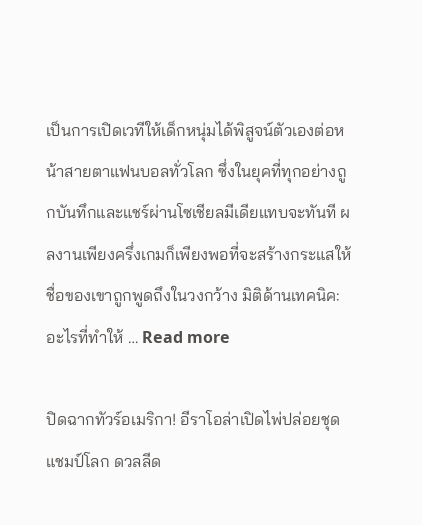เป็นการเปิดเวทีให้เด็กหนุ่มได้พิสูจน์ตัวเองต่อหน้าสายตาแฟนบอลทั่วโลก ซึ่งในยุคที่ทุกอย่างถูกบันทึกและแชร์ผ่านโซเชียลมีเดียแทบจะทันที ผลงานเพียงครึ่งเกมก็เพียงพอที่จะสร้างกระแสให้ชื่อของเขาถูกพูดถึงในวงกว้าง มิติด้านเทคนิค: อะไรที่ทำให้ … Read more

ปิดฉากทัวร์อเมริกา! อีราโอล่าเปิดไพ่ปล่อยชุดแชมป์โลก ดวลลีด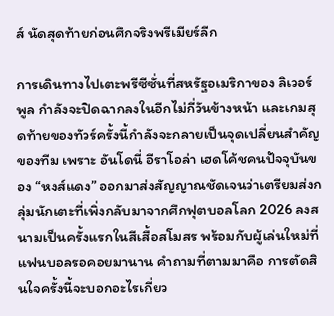ส์ นัดสุดท้ายก่อนศึกจริงพรีเมียร์ลีก

การเดินทางไปเตะพรีซีซั่นที่สหรัฐอเมริกาของ ลิเวอร์พูล กำลังจะปิดฉากลงในอีกไม่กี่วันข้างหน้า และเกมสุดท้ายของทัวร์ครั้งนี้กำลังจะกลายเป็นจุดเปลี่ยนสำคัญของทีม เพราะ อันโดนี่ อีราโอล่า เฮดโค้ชคนปัจจุบันของ “หงส์แดง” ออกมาส่งสัญญาณชัดเจนว่าเตรียมส่งกลุ่มนักเตะที่เพิ่งกลับมาจากศึกฟุตบอลโลก 2026 ลงสนามเป็นครั้งแรกในสีเสื้อสโมสร พร้อมกับผู้เล่นใหม่ที่แฟนบอลรอคอยมานาน คำถามที่ตามมาคือ การตัดสินใจครั้งนี้จะบอกอะไรเกี่ยว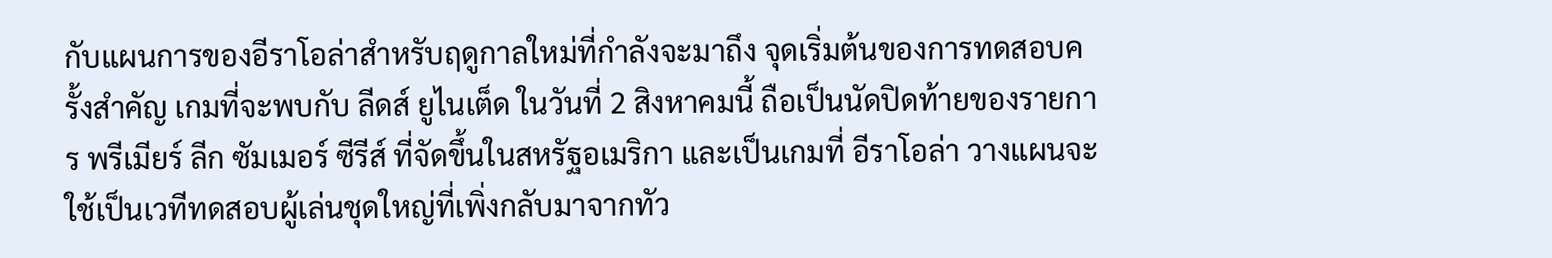กับแผนการของอีราโอล่าสำหรับฤดูกาลใหม่ที่กำลังจะมาถึง จุดเริ่มต้นของการทดสอบครั้งสำคัญ เกมที่จะพบกับ ลีดส์ ยูไนเต็ด ในวันที่ 2 สิงหาคมนี้ ถือเป็นนัดปิดท้ายของรายการ พรีเมียร์ ลีก ซัมเมอร์ ซีรีส์ ที่จัดขึ้นในสหรัฐอเมริกา และเป็นเกมที่ อีราโอล่า วางแผนจะใช้เป็นเวทีทดสอบผู้เล่นชุดใหญ่ที่เพิ่งกลับมาจากทัว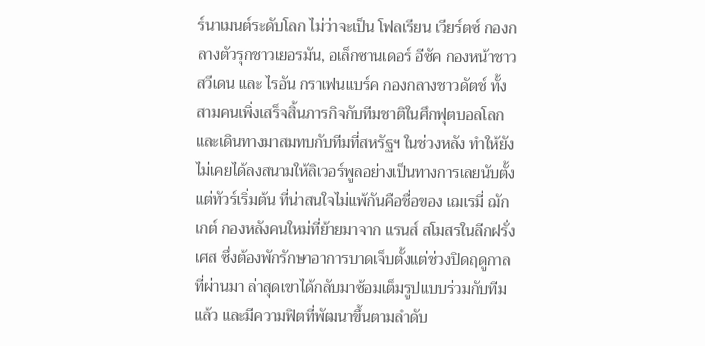ร์นาเมนต์ระดับโลก ไม่ว่าจะเป็น โฟลเรียน เวียร์ตซ์ กองกลางตัวรุกชาวเยอรมัน, อเล็กซานเดอร์ อีซัค กองหน้าชาวสวีเดน และ ไรอัน กราเฟนแบร์ค กองกลางชาวดัตช์ ทั้งสามคนเพิ่งเสร็จสิ้นภารกิจกับทีมชาติในศึกฟุตบอลโลก และเดินทางมาสมทบกับทีมที่สหรัฐฯ ในช่วงหลัง ทำให้ยังไม่เคยได้ลงสนามให้ลิเวอร์พูลอย่างเป็นทางการเลยนับตั้งแต่ทัวร์เริ่มต้น ที่น่าสนใจไม่แพ้กันคือชื่อของ เฌเรมี่ ฌักเกต์ กองหลังคนใหม่ที่ย้ายมาจาก แรนส์ สโมสรในลีกฝรั่งเศส ซึ่งต้องพักรักษาอาการบาดเจ็บตั้งแต่ช่วงปิดฤดูกาลที่ผ่านมา ล่าสุดเขาได้กลับมาซ้อมเต็มรูปแบบร่วมกับทีมแล้ว และมีความฟิตที่พัฒนาขึ้นตามลำดับ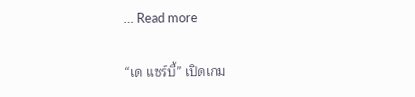… Read more

“เด แซร์บี้” เปิดเกม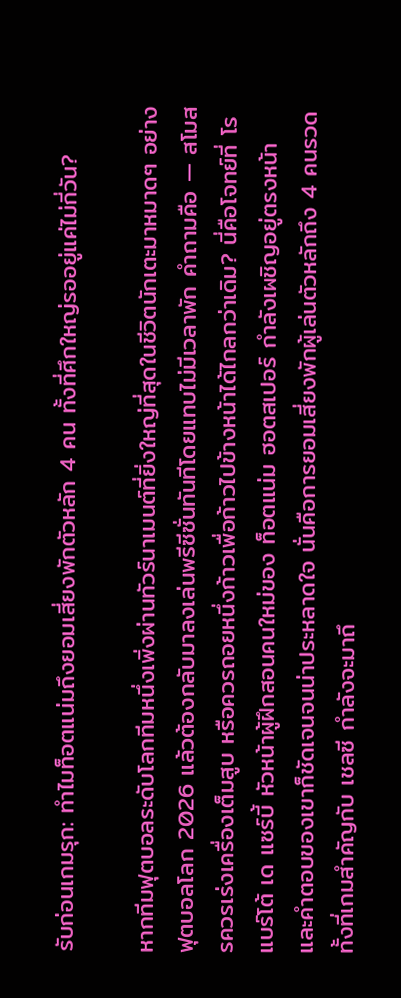รับก่อนเกมรุก: ทำไมท็อตแน่มถึงยอมเสี่ยงพักตัวหลัก 4 คน ทั้งที่ศึกใหญ่รออยู่แค่ไม่กี่วัน?

หากทีมฟุตบอลระดับโลกทีมหนึ่งเพิ่งผ่านทัวร์นาเมนต์ที่ยิ่งใหญ่ที่สุดในชีวิตนักเตะมาหมาดๆ อย่าง ฟุตบอลโลก 2026 แล้วต้องกลับมาลงเล่นพรีซีซั่นทันทีโดยแทบไม่มีเวลาพัก คำถามคือ — สโมสรควรเร่งเครื่องเต็มสูบ หรือควรถอยหนึ่งก้าวเพื่อก้าวไปข้างหน้าได้ไกลกว่าเดิม? นี่คือโจทย์ที่ โรแบร์โต้ เด แซร์บี้ หัวหน้าผู้ฝึกสอนคนใหม่ของ ท็อตแน่ม ฮอตสเปอร์ กำลังเผชิญอยู่ตรงหน้า และคำตอบของเขาก็ชัดเจนจนน่าประหลาดใจ นั่นคือการยอมเสี่ยงพักผู้เล่นตัวหลักถึง 4 คนรวด ทั้งที่เกมสำคัญกับ เชลซี กำลังจะมาถึ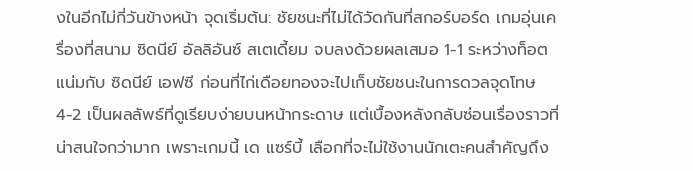งในอีกไม่กี่วันข้างหน้า จุดเริ่มต้น: ชัยชนะที่ไม่ได้วัดกันที่สกอร์บอร์ด เกมอุ่นเครื่องที่สนาม ซิดนีย์ อัลลิอันซ์ สเตเดี้ยม จบลงด้วยผลเสมอ 1-1 ระหว่างท็อตแน่มกับ ซิดนีย์ เอฟซี ก่อนที่ไก่เดือยทองจะไปเก็บชัยชนะในการดวลจุดโทษ 4-2 เป็นผลลัพธ์ที่ดูเรียบง่ายบนหน้ากระดาษ แต่เบื้องหลังกลับซ่อนเรื่องราวที่น่าสนใจกว่ามาก เพราะเกมนี้ เด แซร์บี้ เลือกที่จะไม่ใช้งานนักเตะคนสำคัญถึง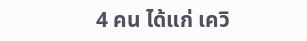4 คน ได้แก่ เควิ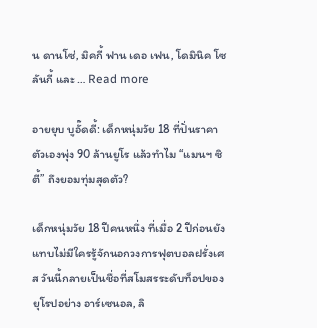น ดานโซ่, มิคกี้ ฟาน เดอ เฟน, โดมินิค โซลันกี้ และ … Read more

อายยุบ บูอั๊ดดี้: เด็กหนุ่มวัย 18 ที่ปั่นราคาตัวเองพุ่ง 90 ล้านยูโร แล้วทำไม “แมนฯ ซิตี้” ถึงยอมทุ่มสุดตัว?

เด็กหนุ่มวัย 18 ปีคนหนึ่ง ที่เมื่อ 2 ปีก่อนยังแทบไม่มีใครรู้จักนอกวงการฟุตบอลฝรั่งเศส วันนี้กลายเป็นชื่อที่สโมสรระดับท็อปของยุโรปอย่าง อาร์เซนอล, ลิ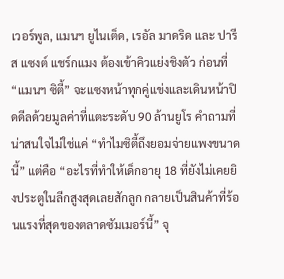เวอร์พูล, แมนฯ ยูไนเต็ด, เรอัล มาดริด และ ปารีส แซงต์ แชร์กแมง ต้องเข้าคิวแย่งชิงตัว ก่อนที่ “แมนฯ ซิตี้” จะแซงหน้าทุกคู่แข่งและเดินหน้าปิดดีลด้วยมูลค่าที่แตะระดับ 90 ล้านยูโร คำถามที่น่าสนใจไม่ใช่แค่ “ทำไมซิตี้ถึงยอมจ่ายแพงขนาดนี้” แต่คือ “อะไรที่ทำให้เด็กอายุ 18 ที่ยังไม่เคยยิงประตูในลีกสูงสุดเลยสักลูก กลายเป็นสินค้าที่ร้อนแรงที่สุดของตลาดซัมเมอร์นี้” จุ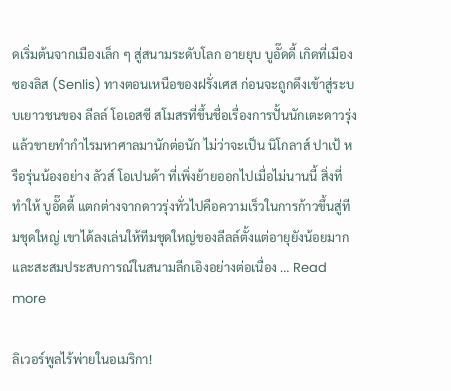ดเริ่มต้นจากเมืองเล็ก ๆ สู่สนามระดับโลก อายยุบ บูอั๊ดดี้ เกิดที่เมืองซองลิส (Senlis) ทางตอนเหนือของฝรั่งเศส ก่อนจะถูกดึงเข้าสู่ระบบเยาวชนของ ลีลล์ โอเอสซี สโมสรที่ขึ้นชื่อเรื่องการปั้นนักเตะดาวรุ่งแล้วขายทำกำไรมหาศาลมานักต่อนัก ไม่ว่าจะเป็น นิโกลาส์ ปาเป้ หรือรุ่นน้องอย่าง ลัวส์ โอเปนด้า ที่เพิ่งย้ายออกไปเมื่อไม่นานนี้ สิ่งที่ทำให้ บูอั๊ดดี้ แตกต่างจากดาวรุ่งทั่วไปคือความเร็วในการก้าวขึ้นสู่ทีมชุดใหญ่ เขาได้ลงเล่นให้ทีมชุดใหญ่ของลีลล์ตั้งแต่อายุยังน้อยมาก และสะสมประสบการณ์ในสนามลีกเอิงอย่างต่อเนื่อง … Read more

ลิเวอร์พูลไร้พ่ายในอเมริกา!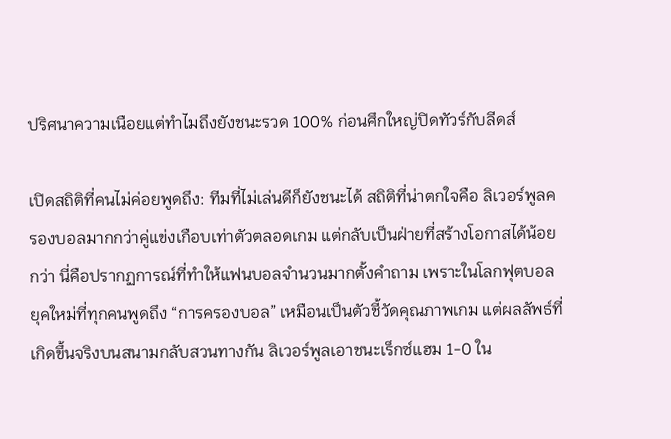ปริศนาความเนือยแต่ทำไมถึงยังชนะรวด 100% ก่อนศึกใหญ่ปิดทัวร์กับลีดส์

เปิดสถิติที่คนไม่ค่อยพูดถึง: ทีมที่ไม่เล่นดีก็ยังชนะได้ สถิติที่น่าตกใจคือ ลิเวอร์พูลครองบอลมากกว่าคู่แข่งเกือบเท่าตัวตลอดเกม แต่กลับเป็นฝ่ายที่สร้างโอกาสได้น้อยกว่า นี่คือปรากฏการณ์ที่ทำให้แฟนบอลจำนวนมากตั้งคำถาม เพราะในโลกฟุตบอลยุคใหม่ที่ทุกคนพูดถึง “การครองบอล” เหมือนเป็นตัวชี้วัดคุณภาพเกม แต่ผลลัพธ์ที่เกิดขึ้นจริงบนสนามกลับสวนทางกัน ลิเวอร์พูลเอาชนะเร็กซ์แฮม 1-0 ใน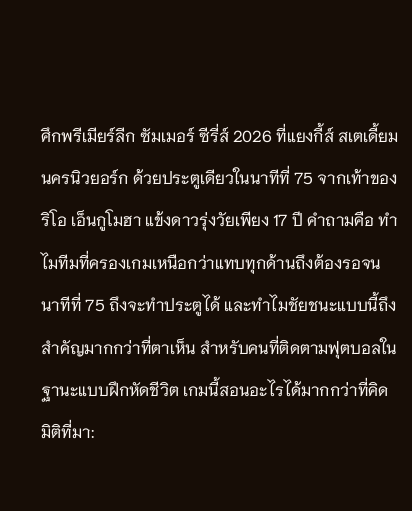ศึกพรีเมียร์ลีก ซัมเมอร์ ซีรี่ส์ 2026 ที่แยงกี้ส์ สเตเดี้ยม นครนิวยอร์ก ด้วยประตูเดียวในนาทีที่ 75 จากเท้าของริโอ เอ็นกูโมฮา แข้งดาวรุ่งวัยเพียง 17 ปี คำถามคือ ทำไมทีมที่ครองเกมเหนือกว่าแทบทุกด้านถึงต้องรอจนนาทีที่ 75 ถึงจะทำประตูได้ และทำไมชัยชนะแบบนี้ถึงสำคัญมากกว่าที่ตาเห็น สำหรับคนที่ติดตามฟุตบอลในฐานะแบบฝึกหัดชีวิต เกมนี้สอนอะไรได้มากกว่าที่คิด มิติที่มา: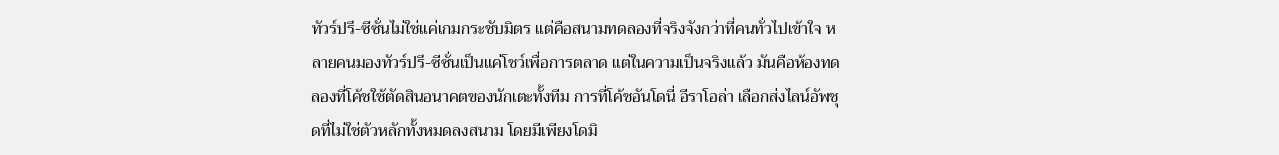ทัวร์ปรี-ซีซั่นไม่ใช่แค่เกมกระชับมิตร แต่คือสนามทดลองที่จริงจังกว่าที่คนทั่วไปเข้าใจ หลายคนมองทัวร์ปรี-ซีซั่นเป็นแค่โชว์เพื่อการตลาด แต่ในความเป็นจริงแล้ว มันคือห้องทดลองที่โค้ชใช้ตัดสินอนาคตของนักเตะทั้งทีม การที่โค้ชอันโดนี่ อีราโอล่า เลือกส่งไลน์อัพชุดที่ไม่ใช่ตัวหลักทั้งหมดลงสนาม โดยมีเพียงโดมิ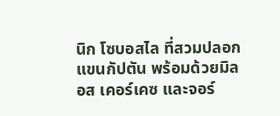นิก โซบอสไล ที่สวมปลอกแขนกัปตัน พร้อมด้วยมิลอส เคอร์เคซ และจอร์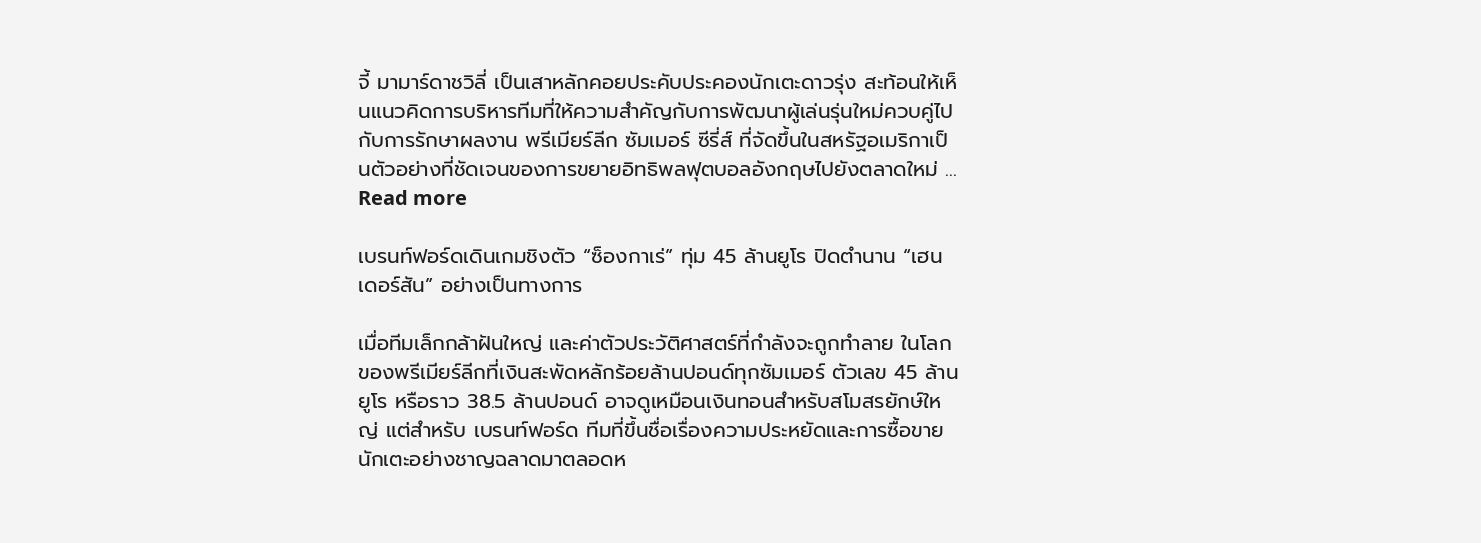จี้ มามาร์ดาชวิลี่ เป็นเสาหลักคอยประคับประคองนักเตะดาวรุ่ง สะท้อนให้เห็นแนวคิดการบริหารทีมที่ให้ความสำคัญกับการพัฒนาผู้เล่นรุ่นใหม่ควบคู่ไปกับการรักษาผลงาน พรีเมียร์ลีก ซัมเมอร์ ซีรี่ส์ ที่จัดขึ้นในสหรัฐอเมริกาเป็นตัวอย่างที่ชัดเจนของการขยายอิทธิพลฟุตบอลอังกฤษไปยังตลาดใหม่ … Read more

เบรนท์ฟอร์ดเดินเกมชิงตัว “ซ็องกาเร่” ทุ่ม 45 ล้านยูโร ปิดตำนาน “เฮนเดอร์สัน” อย่างเป็นทางการ

เมื่อทีมเล็กกล้าฝันใหญ่ และค่าตัวประวัติศาสตร์ที่กำลังจะถูกทำลาย ในโลกของพรีเมียร์ลีกที่เงินสะพัดหลักร้อยล้านปอนด์ทุกซัมเมอร์ ตัวเลข 45 ล้านยูโร หรือราว 38.5 ล้านปอนด์ อาจดูเหมือนเงินทอนสำหรับสโมสรยักษ์ใหญ่ แต่สำหรับ เบรนท์ฟอร์ด ทีมที่ขึ้นชื่อเรื่องความประหยัดและการซื้อขายนักเตะอย่างชาญฉลาดมาตลอดห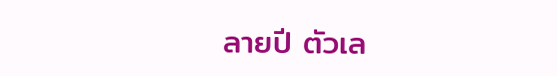ลายปี ตัวเล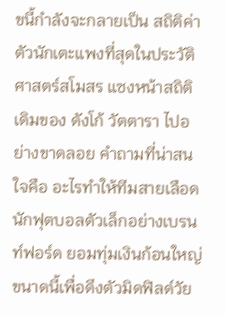ขนี้กำลังจะกลายเป็น สถิติค่าตัวนักเตะแพงที่สุดในประวัติศาสตร์สโมสร แซงหน้าสถิติเดิมของ ดังโก้ วัตตารา ไปอย่างขาดลอย คำถามที่น่าสนใจคือ อะไรทำให้ทีมสายเลือดนักฟุตบอลตัวเล็กอย่างเบรนท์ฟอร์ด ยอมทุ่มเงินก้อนใหญ่ขนาดนี้เพื่อดึงตัวมิดฟิลด์วัย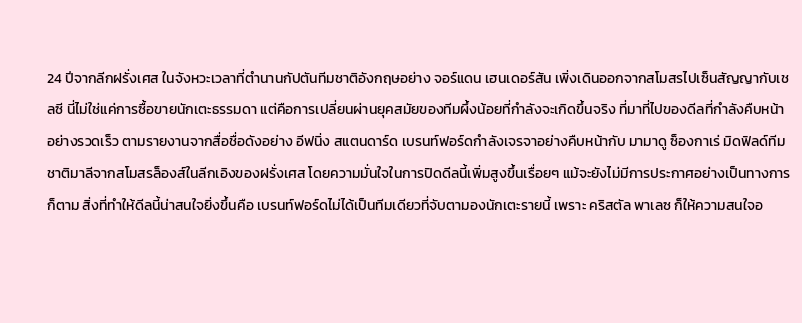24 ปีจากลีกฝรั่งเศส ในจังหวะเวลาที่ตำนานกัปตันทีมชาติอังกฤษอย่าง จอร์แดน เฮนเดอร์สัน เพิ่งเดินออกจากสโมสรไปเซ็นสัญญากับเชลซี นี่ไม่ใช่แค่การซื้อขายนักเตะธรรมดา แต่คือการเปลี่ยนผ่านยุคสมัยของทีมผึ้งน้อยที่กำลังจะเกิดขึ้นจริง ที่มาที่ไปของดีลที่กำลังคืบหน้าอย่างรวดเร็ว ตามรายงานจากสื่อชื่อดังอย่าง อีฟนิ่ง สแตนดาร์ด เบรนท์ฟอร์ดกำลังเจรจาอย่างคืบหน้ากับ มามาดู ซ็องกาเร่ มิดฟิลด์ทีมชาติมาลีจากสโมสรล็องส์ในลีกเอิงของฝรั่งเศส โดยความมั่นใจในการปิดดีลนี้เพิ่มสูงขึ้นเรื่อยๆ แม้จะยังไม่มีการประกาศอย่างเป็นทางการก็ตาม สิ่งที่ทำให้ดีลนี้น่าสนใจยิ่งขึ้นคือ เบรนท์ฟอร์ดไม่ได้เป็นทีมเดียวที่จับตามองนักเตะรายนี้ เพราะ คริสตัล พาเลซ ก็ให้ความสนใจอ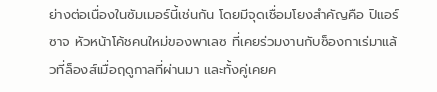ย่างต่อเนื่องในซัมเมอร์นี้เช่นกัน โดยมีจุดเชื่อมโยงสำคัญคือ ปิแอร์ ซาจ หัวหน้าโค้ชคนใหม่ของพาเลซ ที่เคยร่วมงานกับซ็องกาเร่มาแล้วที่ล็องส์เมื่อฤดูกาลที่ผ่านมา และทั้งคู่เคยค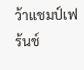ว้าแชมป์เฟร้นช์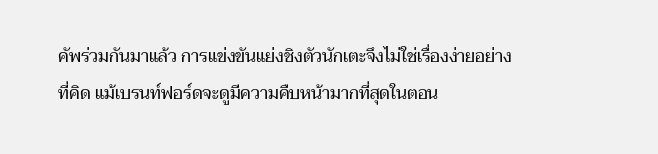คัพร่วมกันมาแล้ว การแข่งขันแย่งชิงตัวนักเตะจึงไม่ใช่เรื่องง่ายอย่างที่คิด แม้เบรนท์ฟอร์ดจะดูมีความคืบหน้ามากที่สุดในตอน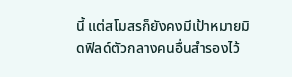นี้ แต่สโมสรก็ยังคงมีเป้าหมายมิดฟิลด์ตัวกลางคนอื่นสำรองไว้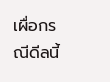เผื่อกรณีดีลนี้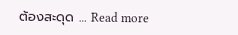ต้องสะดุด … Read more